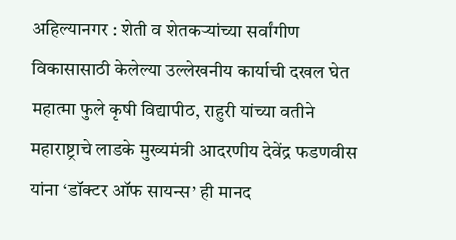अहिल्यानगर : शेती व शेतकऱ्यांच्या सर्वांगीण विकासासाठी केलेल्या उल्लेखनीय कार्याची दखल घेत महात्मा फुले कृषी विद्यापीठ, राहुरी यांच्या वतीने महाराष्ट्राचे लाडके मुख्यमंत्री आदरणीय देवेंद्र फडणवीस यांना ‘डॉक्टर ऑफ सायन्स’ ही मानद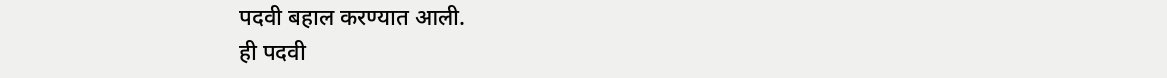पदवी बहाल करण्यात आली.
ही पदवी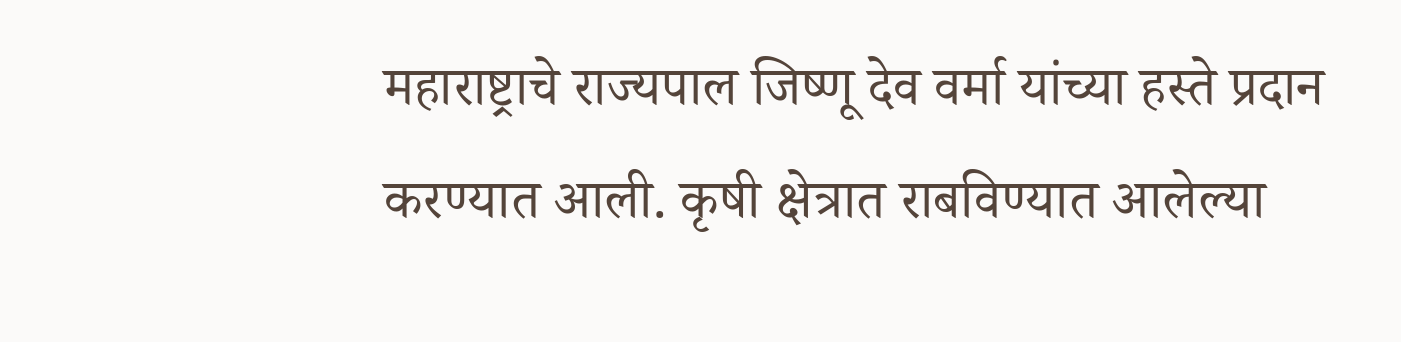महाराष्ट्राचे राज्यपाल जिष्णू देव वर्मा यांच्या हस्ते प्रदान करण्यात आली. कृषी क्षेत्रात राबविण्यात आलेल्या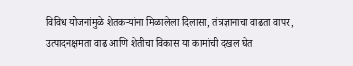विविध योजनांमुळे शेतकऱ्यांना मिळालेला दिलासा, तंत्रज्ञानाचा वाढता वापर, उत्पादनक्षमता वाढ आणि शेतीचा विकास या कामांची दखल घेत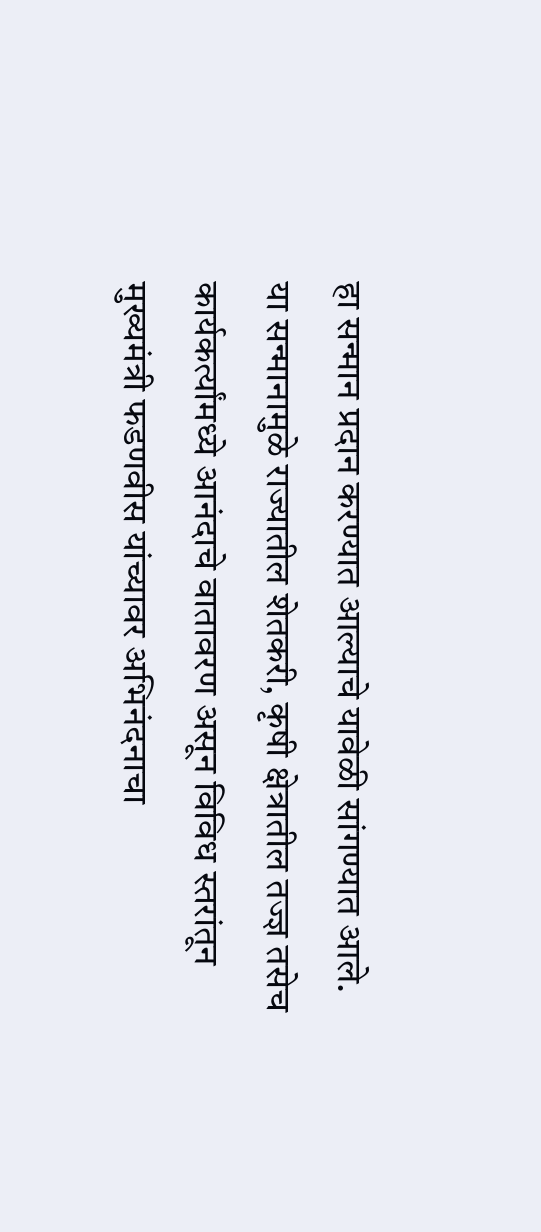हा सन्मान प्रदान करण्यात आल्याचे यावेळी सांगण्यात आले.
या सन्मानामुळे राज्यातील शेतकरी, कृषी क्षेत्रातील तज्ज्ञ तसेच कार्यकर्त्यांमध्ये आनंदाचे वातावरण असून विविध स्तरांतून मुख्यमंत्री फडणवीस यांच्यावर अभिनंदनाचा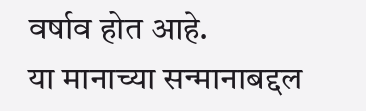वर्षाव होत आहे.
या मानाच्या सन्मानाबद्दल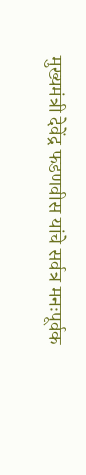मुख्यमंत्री देवेंद्र फडणवीस यांचे सर्वत्र मनःपूर्वक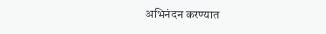अभिनंदन करण्यात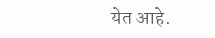येत आहे.